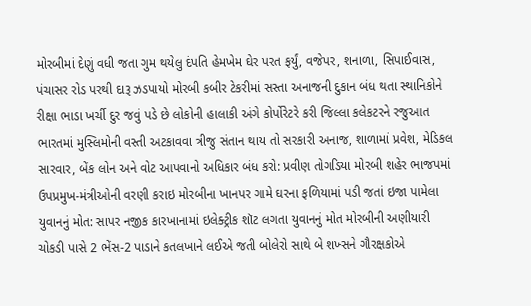મોરબીમાં દેણું વધી જતા ગુમ થયેલુ દંપતિ હેમખેમ ઘેર પરત ફર્યું, વજેપર, શનાળા, સિપાઈવાસ, પંચાસર રોડ પરથી દારૂ ઝડપાયો મોરબી કબીર ટેકરીમાં સસ્તા અનાજની દુકાન બંધ થતા સ્થાનિકોને રીક્ષા ભાડા ખર્ચી દુર જવું પડે છે લોકોની હાલાકી અંગે કોર્પોરેટરે કરી જિલ્લા કલેકટરને રજુઆત ભારતમાં મુસ્લિમોની વસ્તી અટકાવવા ત્રીજુ સંતાન થાય તો સરકારી અનાજ, શાળામાં પ્રવેશ, મેડિકલ સારવાર, બેંક લોન અને વોટ આપવાનો અધિકાર બંધ કરો: પ્રવીણ તોગડિયા મોરબી શહેર ભાજપમાં ઉપપ્રમુખ-મંત્રીઓની વરણી કરાઇ મોરબીના ખાનપર ગામે ઘરના ફળિયામાં પડી જતાં ઇજા પામેલા યુવાનનું મોત: સાપર નજીક કારખાનામાં ઇલેક્ટ્રીક શૉટ લગતા યુવાનનું મોત મોરબીની અણીયારી ચોકડી પાસે 2 ભેંસ-2 પાડાને કતલખાને લઈએ જતી બોલેરો સાથે બે શખ્સને ગૌરક્ષકોએ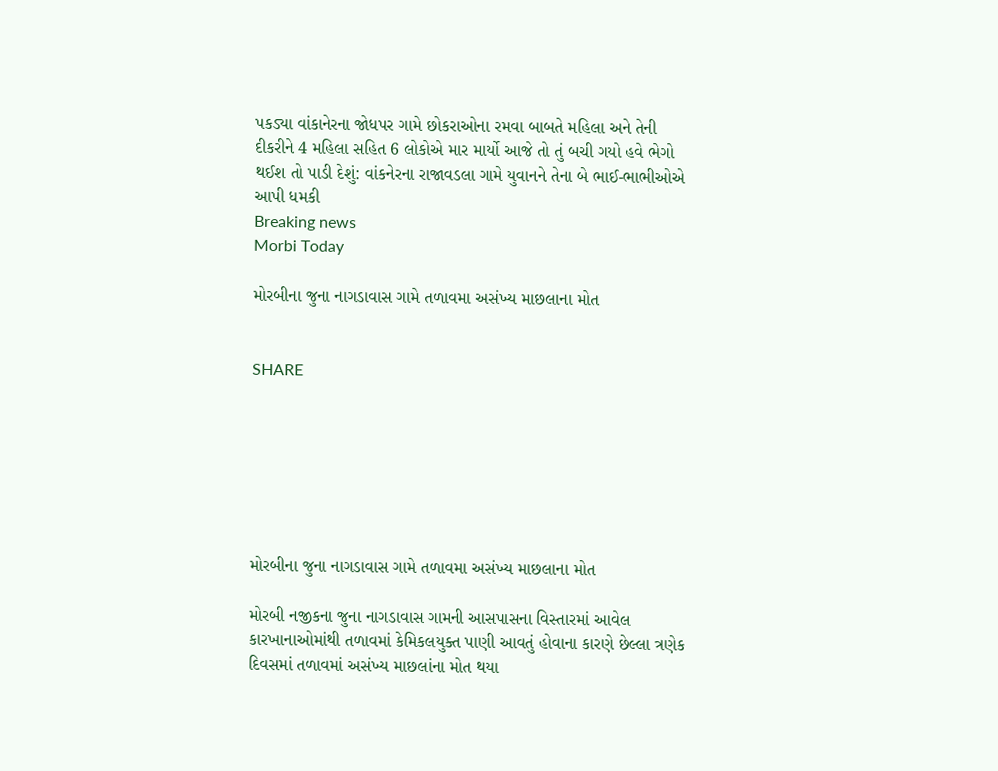પકડ્યા વાંકાનેરના જોધપર ગામે છોકરાઓના રમવા બાબતે મહિલા અને તેની દીકરીને 4 મહિલા સહિત 6 લોકોએ માર માર્યો આજે તો તું બચી ગયો હવે ભેગો થઈશ તો પાડી દેશું: વાંકનેરના રાજાવડલા ગામે યુવાનને તેના બે ભાઈ-ભાભીઓએ આપી ધમકી
Breaking news
Morbi Today

મોરબીના જુના નાગડાવાસ ગામે તળાવમા અસંખ્ય માછલાના મોત


SHARE







મોરબીના જુના નાગડાવાસ ગામે તળાવમા અસંખ્ય માછલાના મોત

મોરબી નજીકના જુના નાગડાવાસ ગામની આસપાસના વિસ્તારમાં આવેલ કારખાનાઓમાંથી તળાવમાં કેમિકલયુક્ત પાણી આવતું હોવાના કારણે છેલ્લા ત્રણેક દિવસમાં તળાવમાં અસંખ્ય માછલાંના મોત થયા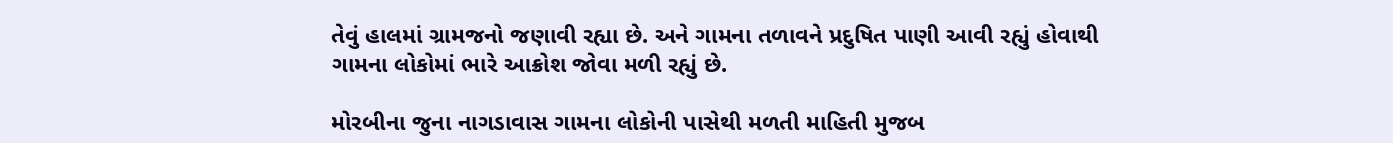તેવું હાલમાં ગ્રામજનો જણાવી રહ્યા છે. અને ગામના તળાવને પ્રદુષિત પાણી આવી રહ્યું હોવાથી ગામના લોકોમાં ભારે આક્રોશ જોવા મળી રહ્યું છે.

મોરબીના જુના નાગડાવાસ ગામના લોકોની પાસેથી મળતી માહિતી મુજબ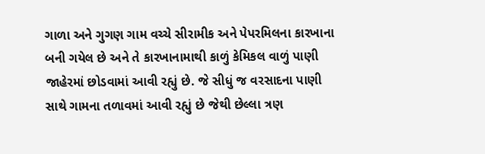ગાળા અને ગુગણ ગામ વચ્ચે સીરામીક અને પેપરમિલના કારખાના બની ગયેલ છે અને તે કારખાનામાથી કાળું કેમિકલ વાળું પાણી જાહેરમાં છોડવામાં આવી રહ્યું છે. જે સીધું જ વરસાદના પાણી સાથે ગામના તળાવમાં આવી રહ્યું છે જેથી છેલ્લા ત્રણ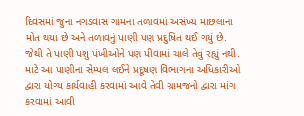દિવસમાં જુના નગડવાસ ગામના તળાવમાં અસંખ્ય માછલાના મોત થયા છે અને તળાવનું પાણી પણ પ્રદુષિત થઈ ગયું છે. જેથી તે પાણી પશુ પંખીઓને પણ પીવામાં ચાલે તેવું રહ્યું નથી. માટે આ પાણીના સેમ્પલ લઈને પ્રદૂષણ વિભાગના અધિકારીઓ દ્વારા યોગ્ય કાર્યવાહી કરવામાં આવે તેવી ગ્રામજનો દ્વારા માંગ કરવામાં આવી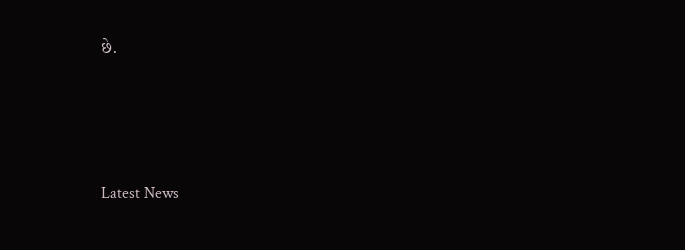છે.






Latest News